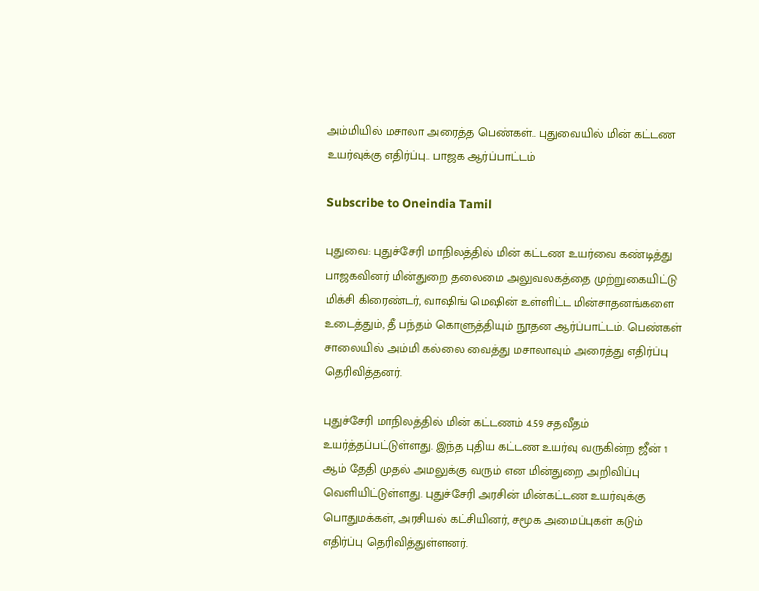அம்மியில் மசாலா அரைத்த பெண்கள்.. புதுவையில் மின் கட்டண உயர்வுக்கு எதிர்ப்பு.. பாஜக ஆர்ப்பாட்டம்

Subscribe to Oneindia Tamil

புதுவை: புதுச்சேரி மாநிலத்தில் மின் கட்டண உயர்வை கண்டித்து பாஜகவினர் மின்துறை தலைமை அலுவலகத்தை முற்றுகையிட்டு மிக்சி கிரைண்டர், வாஷிங் மெஷின் உள்ளிட்ட மின்சாதனங்களை உடைத்தும், தீ பந்தம் கொளுத்தியும் நூதன ஆர்ப்பாட்டம். பெண்கள் சாலையில் அம்மி கல்லை வைத்து மசாலாவும் அரைத்து எதிர்ப்பு தெரிவித்தனர்.

புதுச்சேரி மாநிலத்தில் மின் கட்டணம் 4.59 சதவீதம் உயர்த்தப்பட்டுள்ளது. இந்த புதிய கட்டண உயர்வு வருகின்ற ஜீன் 1 ஆம் தேதி முதல் அமலுக்கு வரும் என மின்துறை அறிவிப்பு வெளியிட்டுள்ளது. புதுச்சேரி அரசின் மின்கட்டண உயர்வுக்கு பொதுமக்கள், அரசியல் கட்சியினர், சமூக அமைப்புகள் கடும் எதிர்ப்பு தெரிவித்துள்ளனர்.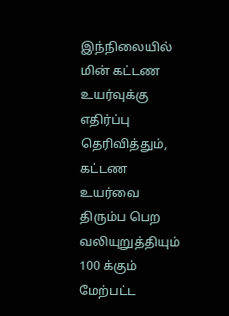இந்நிலையில் மின் கட்டண உயர்வுக்கு எதிர்ப்பு தெரிவித்தும், கட்டண உயர்வை திரும்ப பெற வலியுறுத்தியும் 100 க்கும் மேற்பட்ட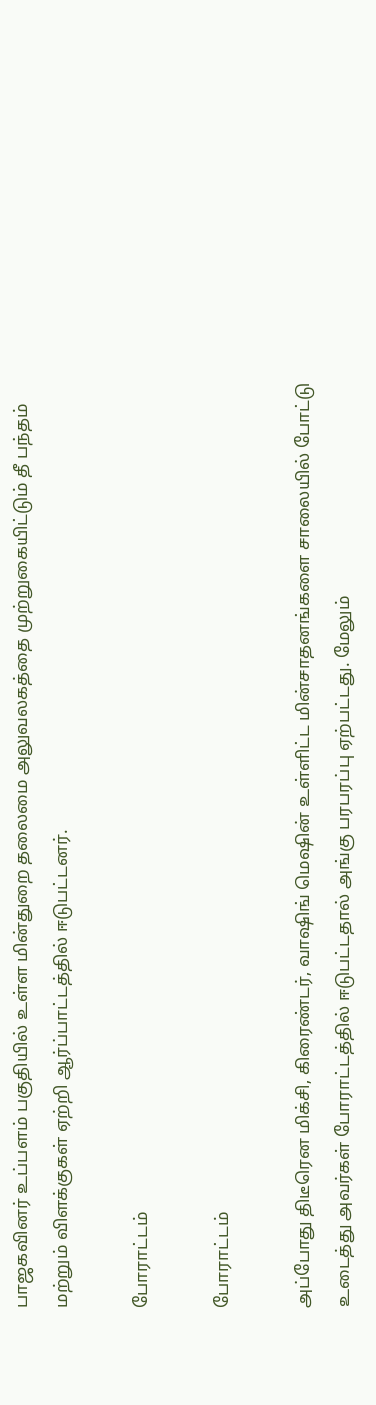பாஜகவினர் உப்பளம் பகுதியில் உள்ள மின்துறை தலைமை அலுவலகத்தை முற்றுகையிட்டும் தீ பந்தம் மற்றும் விளக்குகள் ஏற்றி ஆர்ப்பாட்டத்தில் ஈடுபட்டனர்.

போராட்டம்

போராட்டம்

அப்போது திடீரென மிக்சி, கிரைண்டர், வாஷிங் மெஷின் உள்ளிட்ட மின்சாதனங்களை சாலையில் போட்டு உடைத்து அவர்கள் போராட்டத்தில் ஈடுபட்டதால் அங்கு பரபரப்பு ஏற்பட்டது. மேலும்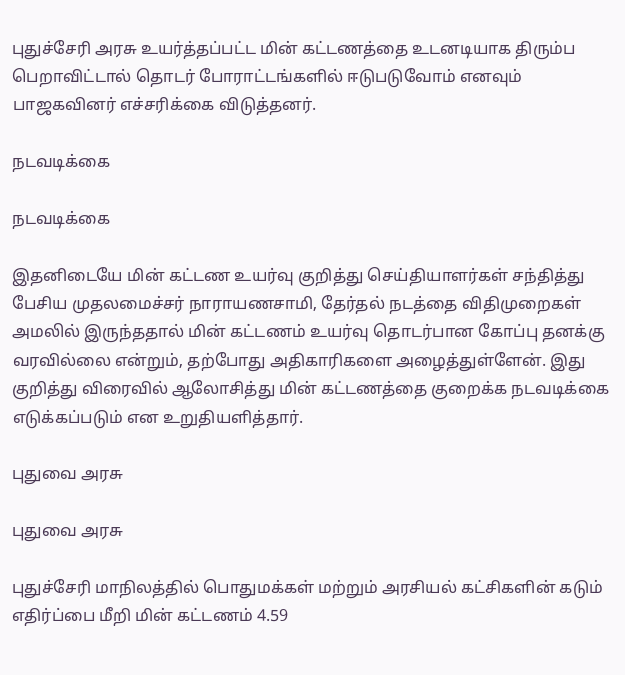புதுச்சேரி அரசு உயர்த்தப்பட்ட மின் கட்டணத்தை உடனடியாக திரும்ப பெறாவிட்டால் தொடர் போராட்டங்களில் ஈடுபடுவோம் எனவும் பாஜகவினர் எச்சரிக்கை விடுத்தனர்.

நடவடிக்கை

நடவடிக்கை

இதனிடையே மின் கட்டண உயர்வு குறித்து செய்தியாளர்கள் சந்தித்து பேசிய முதலமைச்சர் நாராயணசாமி, தேர்தல் நடத்தை விதிமுறைகள் அமலில் இருந்ததால் மின் கட்டணம் உயர்வு தொடர்பான கோப்பு தனக்கு வரவில்லை என்றும், தற்போது அதிகாரிகளை அழைத்துள்ளேன். இது குறித்து விரைவில் ஆலோசித்து மின் கட்டணத்தை குறைக்க நடவடிக்கை எடுக்கப்படும் என உறுதியளித்தார்.

புதுவை அரசு

புதுவை அரசு

புதுச்சேரி மாநிலத்தில் பொதுமக்கள் மற்றும் அரசியல் கட்சிகளின் கடும் எதிர்ப்பை மீறி மின் கட்டணம் 4.59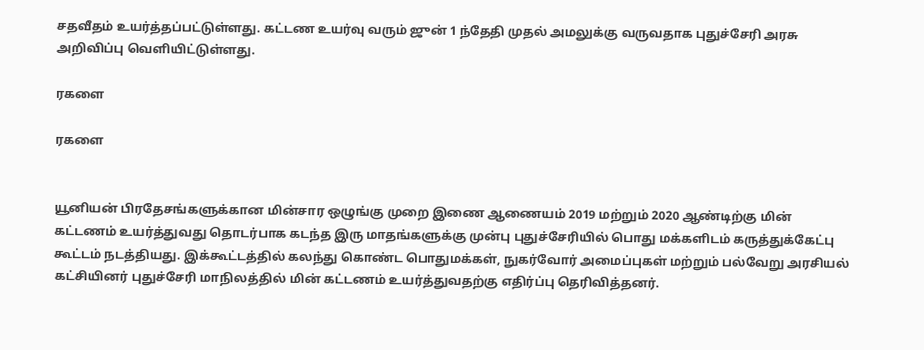சதவீதம் உயர்த்தப்பட்டுள்ளது. கட்டண உயர்வு வரும் ஜுன் 1 ந்தேதி முதல் அமலுக்கு வருவதாக புதுச்சேரி அரசு அறிவிப்பு வெளியிட்டுள்ளது.

ரகளை

ரகளை


யூனியன் பிரதேசங்களுக்கான மின்சார ஒழுங்கு முறை இணை ஆணையம் 2019 மற்றும் 2020 ஆண்டிற்கு மின் கட்டணம் உயர்த்துவது தொடர்பாக கடந்த இரு மாதங்களுக்கு முன்பு புதுச்சேரியில் பொது மக்களிடம் கருத்துக்கேட்பு கூட்டம் நடத்தியது. இக்கூட்டத்தில் கலந்து கொண்ட பொதுமக்கள், நுகர்வோர் அமைப்புகள் மற்றும் பல்வேறு அரசியல் கட்சியினர் புதுச்சேரி மாநிலத்தில் மின் கட்டணம் உயர்த்துவதற்கு எதிர்ப்பு தெரிவித்தனர்.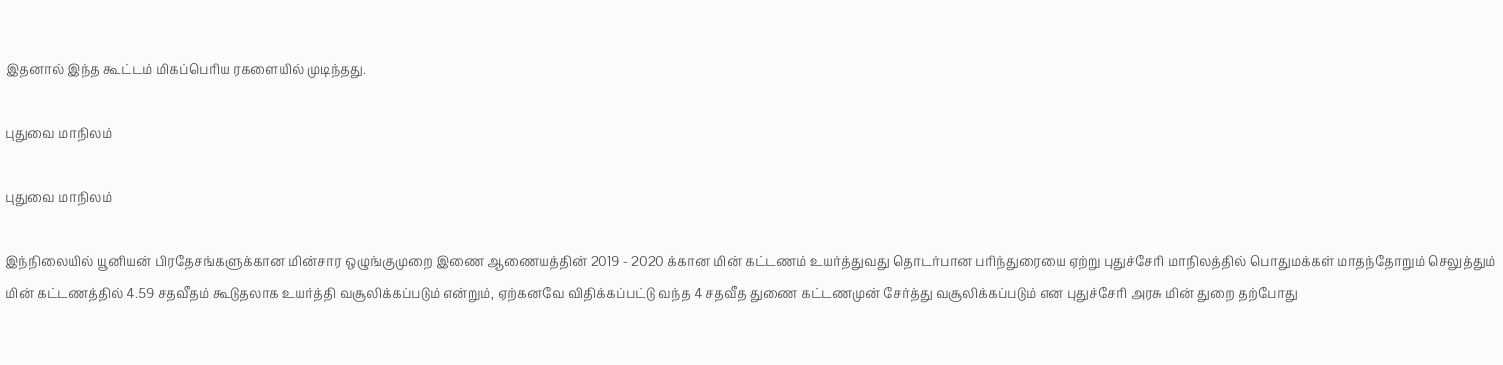இதனால் இந்த கூட்டம் மிகப்பெரிய ரகளையில் முடிந்தது.

புதுவை மாநிலம்

புதுவை மாநிலம்

இந்நிலையில் யூனியன் பிரதேசங்களுக்கான மின்சார ஒழுங்குமுறை இணை ஆணையத்தின் 2019 - 2020 க்கான மின் கட்டணம் உயர்த்துவது தொடர்பான பரிந்துரையை ஏற்று புதுச்சேரி மாநிலத்தில் பொதுமக்கள் மாதந்தோறும் செலுத்தும் மின் கட்டணத்தில் 4.59 சதவீதம் கூடுதலாக உயர்த்தி வசூலிக்கப்படும் என்றும், ஏற்கனவே விதிக்கப்பட்டு வந்த 4 சதவீத துணை கட்டணமுன் சேர்த்து வசூலிக்கப்படும் என புதுச்சேரி அரசு மின் துறை தற்போது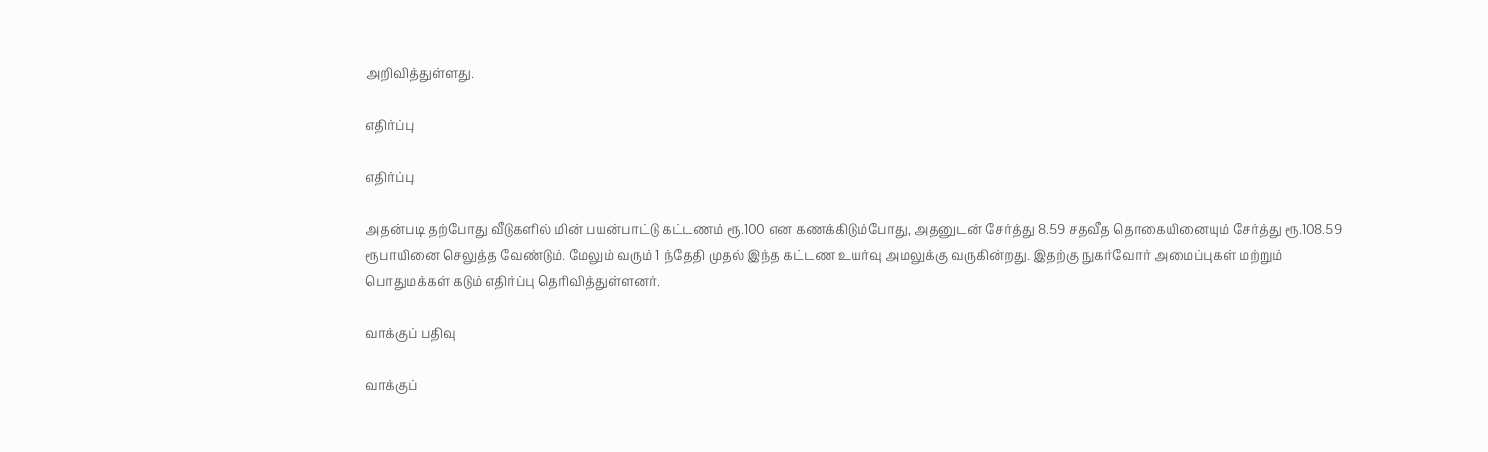அறிவித்துள்ளது.

எதிர்ப்பு

எதிர்ப்பு

அதன்படி தற்போது வீடுகளில் மின் பயன்பாட்டு கட்டணம் ரூ.100 என கணக்கிடும்போது, அதனுடன் சேர்த்து 8.59 சதவீத தொகையினையும் சேர்த்து ரூ.108.59 ரூபாயினை செலுத்த வேண்டும். மேலும் வரும் 1 ந்தேதி முதல் இந்த கட்டண உயர்வு அமலுக்கு வருகின்றது. இதற்கு நுகர்வோர் அமைப்புகள் மற்றும் பொதுமக்கள் கடும் எதிர்ப்பு தெரிவித்துள்ளனர்.

வாக்குப் பதிவு

வாக்குப்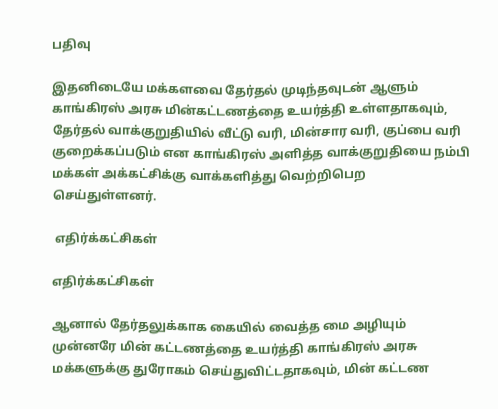பதிவு

இதனிடையே மக்களவை தேர்தல் முடிந்தவுடன் ஆளும் காங்கிரஸ் அரசு மின்கட்டணத்தை உயர்த்தி உள்ளதாகவும், தேர்தல் வாக்குறுதியில் வீட்டு வரி, மின்சார வரி, குப்பை வரி குறைக்கப்படும் என காங்கிரஸ் அளித்த வாக்குறுதியை நம்பி மக்கள் அக்கட்சிக்கு வாக்களித்து வெற்றிபெற செய்துள்ளனர்.

 எதிர்க்கட்சிகள்

எதிர்க்கட்சிகள்

ஆனால் தேர்தலுக்காக கையில் வைத்த மை அழியும் முன்னரே மின் கட்டணத்தை உயர்த்தி காங்கிரஸ் அரசு மக்களுக்கு துரோகம் செய்துவிட்டதாகவும், மின் கட்டண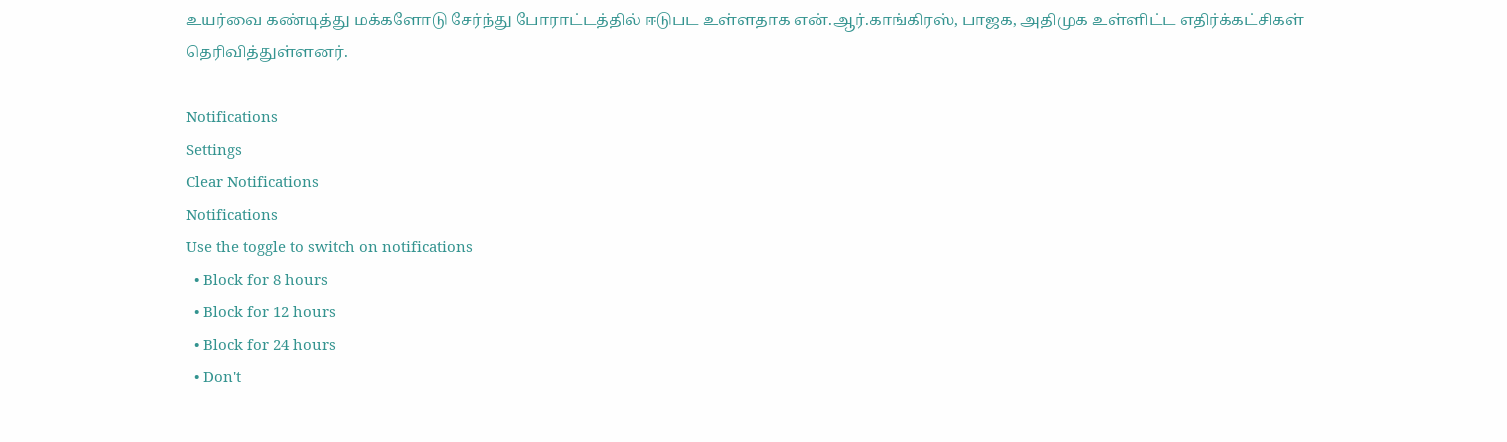உயர்வை கண்டித்து மக்களோடு சேர்ந்து போராட்டத்தில் ஈடுபட உள்ளதாக என்.ஆர்.காங்கிரஸ், பாஜக, அதிமுக உள்ளிட்ட எதிர்க்கட்சிகள் தெரிவித்துள்ளனர்.

Notifications
Settings
Clear Notifications
Notifications
Use the toggle to switch on notifications
  • Block for 8 hours
  • Block for 12 hours
  • Block for 24 hours
  • Don't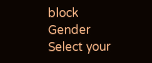block
Gender
Select your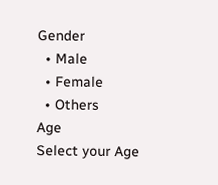Gender
  • Male
  • Female
  • Others
Age
Select your Age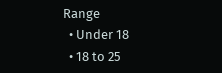Range
  • Under 18
  • 18 to 25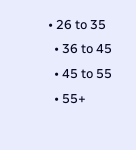• 26 to 35
  • 36 to 45
  • 45 to 55
  • 55+